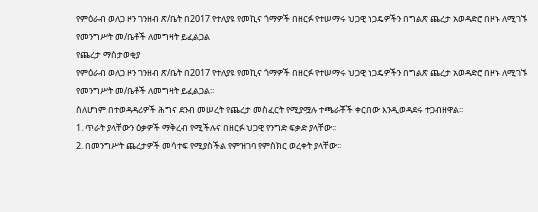የምዕራብ ወለጋ ዞን ገንዘብ ጽ/ቤት በ2017 የተለያዩ የመኪና ጎማዎች በዘርፉ የተሠማሩ ህጋዊ ነጋዴዎችን በግልጽ ጨረታ አወዳድሮ በዞኑ ለሚገኙ የመንግሥት መ/ቤቶች ለመግዛት ይፈልጋል
የጨረታ ማስታወቂያ
የምዕራብ ወለጋ ዞን ገንዘብ ጽ/ቤት በ2017 የተለያዩ የመኪና ጎማዎች በዘርፉ የተሠማሩ ህጋዊ ነጋዴዎችን በግልጽ ጨረታ አወዳድሮ በዞኑ ለሚገኙ የመንግሥት መ/ቤቶች ለመግዛት ይፈልጋል፡፡
ስለሆነም በተወዳዳሪዎች ሕግና ደንብ መሠረት የጨረታ መስፈርት የሚያሟሉ ተጫራቾች ቀርበው እንዲወዳደሩ ተጋብዘዋል፡፡
1. ጥራት ያላቸውን ዕቃዎች ማቅረብ የሚችሉና በዘርፉ ህጋዊ የንግድ ፍቃድ ያላቸው፡፡
2. በመንግሥት ጨረታዎች መሳተፍ የሚያስችል የምዝገባ የምስክር ወረቀት ያላቸው፡፡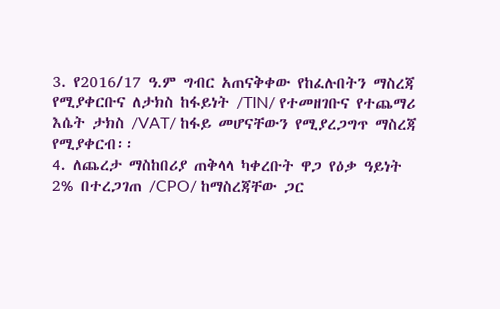3. የ2016/17 ዓ.ም ግብር አጠናቅቀው የከፈሉበትን ማስረጃ የሚያቀርቡና ለታክስ ከፋይነት /TIN/ የተመዘገቡና የተጨማሪ እሴት ታክስ /VAT/ ከፋይ መሆናቸውን የሚያረጋግጥ ማስረጃ የሚያቀርብ፡፡
4. ለጨረታ ማስከበሪያ ጠቅላላ ካቀረቡት ዋጋ የዕቃ ዓይነት 2% በተረጋገጠ /CPO/ ከማስረጃቸው ጋር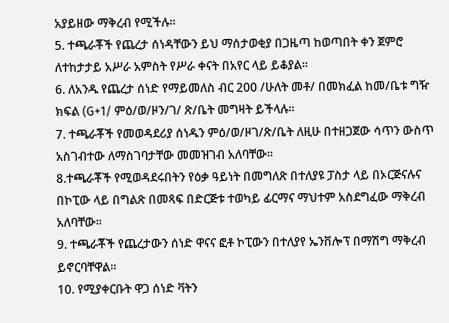አያይዘው ማቅረብ የሚችሉ፡፡
5. ተጫራቾች የጨረታ ሰነዳቸውን ይህ ማሰታወቂያ በጋዜጣ ከወጣበት ቀን ጀምሮ ለተከታታይ አሥራ አምስት የሥራ ቀናት በአየር ላይ ይቆያል፡፡
6. ለአንዱ የጨረታ ሰነድ የማይመለስ ብር 200 /ሁለት መቶ/ በመክፈል ከመ/ቤቱ ግዥ ክፍል (G+1/ ምዕ/ወ/ዞን/ገ/ ጽ/ቤት መግዛት ይችላሉ፡፡
7. ተጫራቾች የመወዳደሪያ ሰነዱን ምዕ/ወ/ዞገ/ጽ/ቤት ለዚሁ በተዘጋጀው ሳጥን ውስጥ አስገብተው ለማስገባታቸው መመዝገብ አለባቸው፡፡
8.ተጫራቾች የሚወዳደሩበትን የዕቃ ዓይነት በመግለጽ በተለያዩ ፓስታ ላይ በኦርጅናሉና በኮፒው ላይ በግልጽ በመጻፍ በድርጅቱ ተወካይ ፊርማና ማህተም አስደግፈው ማቅረብ አለባቸው፡፡
9. ተጫራቾች የጨረታውን ሰነድ ዋናና ፎቶ ኮፒውን በተለያየ ኤንቨሎፕ በማሽግ ማቅረብ ይኖርባቸዋል፡፡
10. የሚያቀርቡት ዋጋ ሰነድ ቫትን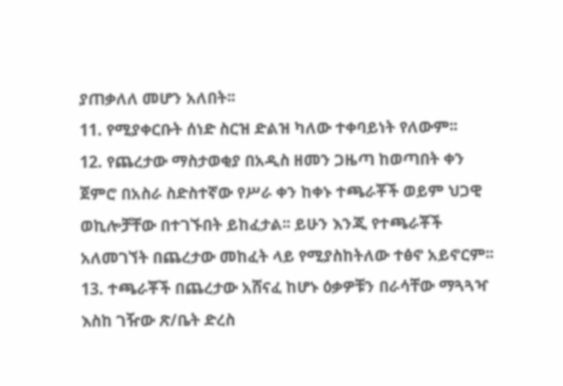ያጠቃለለ መሆን አለበት፡፡
11. የሚያቀርቡት ሰነድ ስርዝ ድልዝ ካለው ተቀባይነት የለውም፡፡
12. የጨረታው ማስታወቂያ በአዲስ ዘመን ጋዜጣ ከወጣበት ቀን ጀምሮ በአስራ ስድስተኛው የሥራ ቀን ከቀኑ ተጫራቾች ወይም ህጋዊ ወኪሎቻቸው በተገኙበት ይከፈታል፡፡ ይሁን እንጂ የተጫራቾች አለመገኘት በጨረታው መከፈት ላይ የሚያስከትለው ተፅኖ አይኖርም፡፡
13. ተጫራቾች በጨረታው አሸናፈ ከሆኑ ዕቃዎቹን በራሳቸው ማጓጓዣ እስከ ገዥው ጽ/ቤት ድረስ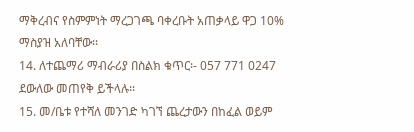ማቅረብና የስምምነት ማረጋገጫ ባቀረቡት አጠቃላይ ዋጋ 10% ማስያዝ አለባቸው፡፡
14. ለተጨማሪ ማብራሪያ በስልክ ቁጥር፡- 057 771 0247 ደውለው መጠየቅ ይችላሉ፡፡
15. መ/ቤቱ የተሻለ መንገድ ካገኘ ጨረታውን በከፈል ወይም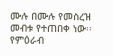ሙሉ በሙሉ የመስረዝ መብቱ የተጠበቀ ነው፡፡
የምዕራብ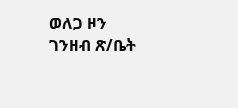ወለጋ ዞን ገንዘብ ጽ/ቤት